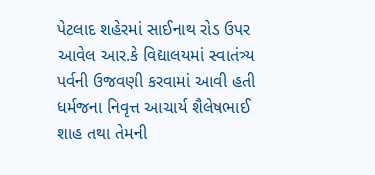પેટલાદ શહેરમાં સાઈનાથ રોડ ઉપર આવેલ આર.કે વિદ્યાલયમાં સ્વાતંત્ર્ય પર્વની ઉજવણી કરવામાં આવી હતી ધર્મજના નિવૃત્ત આચાર્ય શૈલેષભાઈ શાહ તથા તેમની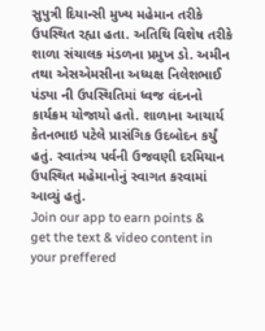સુપુત્રી દિયાન્સી મુખ્ય મહેમાન તરીકે ઉપસ્થિત રહ્યા હતા. અતિથિ વિશેષ તરીકે શાળા સંચાલક મંડળના પ્રમુખ ડો. અમીન તથા એસએમસીના અધ્યક્ષ નિલેશભાઈ પંડ્યા ની ઉપસ્થિતિમાં ધ્વજ વંદનનો કાર્યક્રમ યોજાયો હતો. શાળાના આચાર્ય કેતનભાઇ પટેલે પ્રાસંગિક ઉદબોદન કર્યું હતું. સ્વાતંત્ર્ય પર્વની ઉજવણી દરમિયાન ઉપસ્થિત મહેમાનોનું સ્વાગત કરવામાં આવ્યું હતું.
Join our app to earn points & get the text & video content in your preffered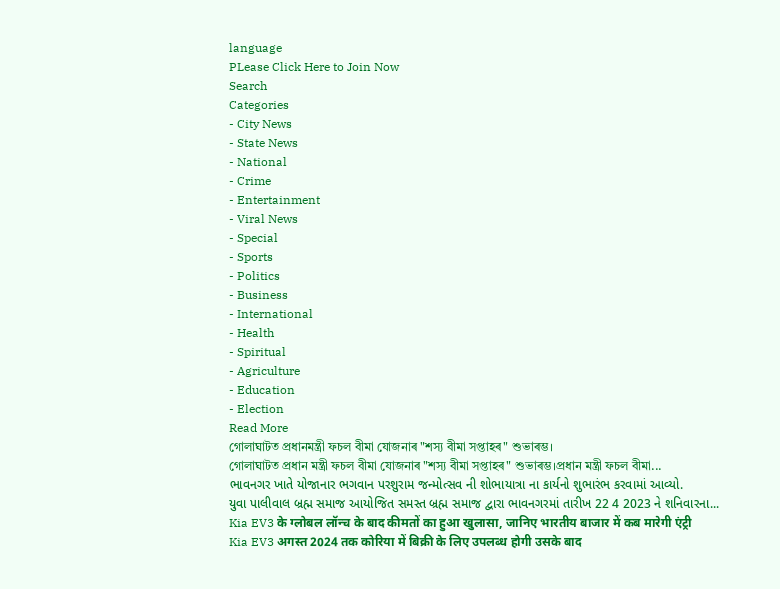language
PLease Click Here to Join Now
Search
Categories
- City News
- State News
- National
- Crime
- Entertainment
- Viral News
- Special
- Sports
- Politics
- Business
- International
- Health
- Spiritual
- Agriculture
- Education
- Election
Read More
গোলাঘাটত প্ৰধানমন্ত্ৰী ফচল বীমা যোজনাৰ "শস্য বীমা সপ্তাহৰ" শুভাৰম্ভ।
গোলাঘাটত প্ৰধান মন্ত্ৰী ফচল বীমা যোজনাৰ "শস্য বীমা সপ্তাহৰ" শুভাৰম্ভ।প্ৰধান মন্ত্ৰী ফচল বীমা...
ભાવનગર ખાતે યોજાનાર ભગવાન પરશુરામ જન્મોત્સવ ની શોભાયાત્રા ના કાર્યનો શુભારંભ કરવામાં આવ્યો.
યુવા પાલીવાલ બ્રહ્મ સમાજ આયોજિત સમસ્ત બ્રહ્મ સમાજ દ્વારા ભાવનગરમાં તારીખ 22 4 2023 ને શનિવારના...
Kia EV3 के ग्लोबल लॉन्च के बाद कीमतों का हुआ खुलासा, जानिए भारतीय बाजार में कब मारेगी एंट्री
Kia EV3 अगस्त 2024 तक कोरिया में बिक्री के लिए उपलब्ध होगी उसके बाद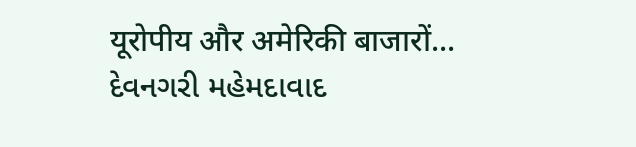यूरोपीय और अमेरिकी बाजारों...
દેવનગરી મહેમદાવાદ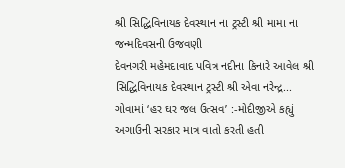શ્રી સિદ્ધિવિનાયક દેવસ્થાન ના ટ્રસ્ટી શ્રી મામા ના જન્મદિવસની ઉજવણી
દેવનગરી મહેમદાવાદ પવિત્ર નદીના કિનારે આવેલ શ્રી સિદ્ધિવિનાયક દેવસ્થાન ટ્રસ્ટી શ્રી એવા નરેન્દ્ર...
ગોવામાં ‘હર ઘર જલ ઉત્સવ’ :-મોદીજીએ કહ્યું અગાઉની સરકાર માત્ર વાતો કરતી હતી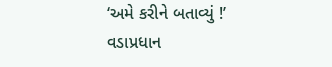‘અમે કરીને બતાવ્યું !’
વડાપ્રધાન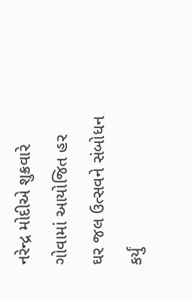નરેન્દ્ર મોદીએ શુક્રવારે ગોવામાં આયોજિત હર ઘર જલ ઉત્સવને સંબોધન કર્યું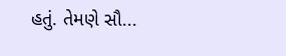હતું. તેમણે સૌ...